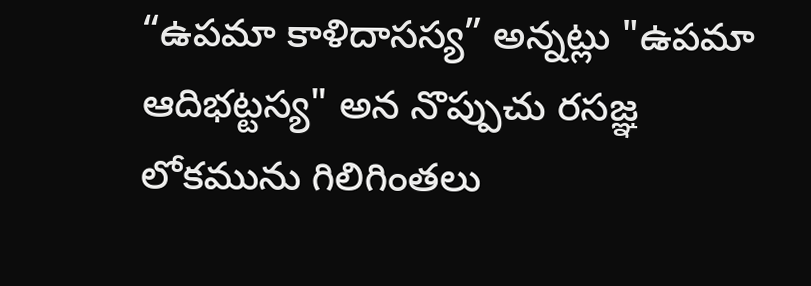“ఉపమా కాళిదాసస్య” అన్నట్లు "ఉపమా ఆదిభట్టస్య" అన నొప్పుచు రసజ్ఞ లోకమును గిలిగింతలు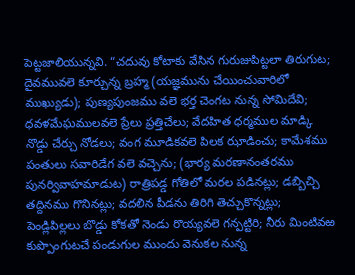పెట్టజాలియున్నవి. “చదువు కోటాకు వేసిన గురుజుపిట్టలా తిరుగుట; దైవమువలె కూర్చున్న బ్రహ్మ (యజ్ఞమును చేయించువారిలో ముఖ్యుడు); పుణ్యపుంజము వలె భర్త చెంగట నున్న సోమిదేవి; ధవళమేఘములవలె ప్రేలు ప్రత్తిచేలు; వేదహిత ధర్మముల మాడ్కి నొడ్డు చేర్చు నోడలు; వంగ మూడికవలె పిలక ఝాడించు; కామేశము పంతులు సవారిడేగ వలె వచ్చెను; (భార్య మరణానంతరము పునర్వివాహమాడుట) రాత్రిపడ్డ గోతిలో మరల పడినట్లు; డబ్బిచ్చి తద్దినము గొనినట్లు; వదలిన పీడను తిరిగి తెచ్చుకొన్నట్లు; పెండ్లిపిల్లలు బొడ్డు కోకతో నెండు రొయ్యవలె గన్పట్టిరి; నీరు మింటివఱ కుప్పొంగుటచే పండుగుల ముందు వెనుకల నున్న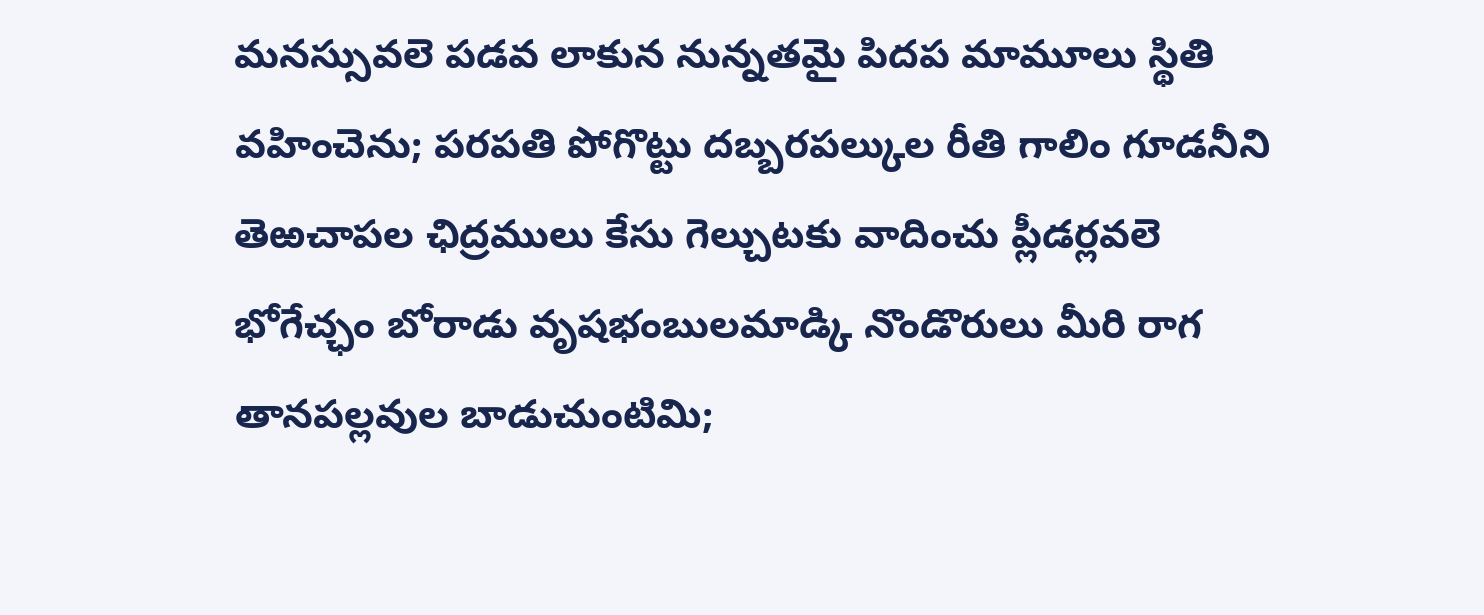మనస్సువలె పడవ లాకున నున్నతమై పిదప మామూలు స్థితి వహించెను; పరపతి పోగొట్టు దబ్బరపల్కుల రీతి గాలిం గూడనీని తెఱచాపల ఛిద్రములు కేసు గెల్చుటకు వాదించు ప్లీడర్లవలె భోగేచ్ఛం బోరాడు వృషభంబులమాడ్కి నొండొరులు మీరి రాగ తానపల్లవుల బాడుచుంటిమి;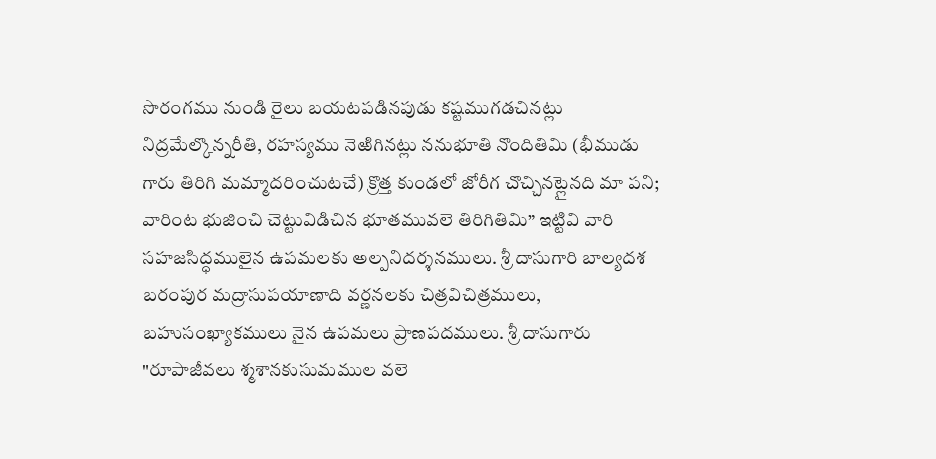సొరంగము నుండి రైలు బయటపడినపుడు కష్టముగడచినట్లు నిద్రమేల్కొన్నరీతి, రహస్యము నెఱిగినట్లు ననుభూతి నొందితిమి (భీముడు గారు తిరిగి మమ్మాదరించుటచే) క్రొత్త కుండలో జోరీగ చొచ్చినట్లైనది మా పని; వారింట భుజించి చెట్టువిడిచిన భూతమువలె తిరిగితిమి” ఇట్టివి వారి సహజసిద్ధములైన ఉపమలకు అల్పనిదర్శనములు. శ్రీ దాసుగారి బాల్యదశ బరంపుర మద్రాసుపయాణాది వర్ణనలకు చిత్రవిచిత్రములు, బహుసంఖ్యాకములు నైన ఉపమలు ప్రాణపదములు. శ్రీ దాసుగారు "రూపాజీవలు శ్మశానకుసుమముల వలె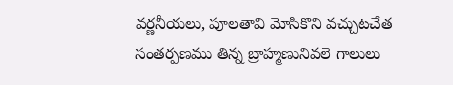వర్ణనీయలు, పూలతావి మోసికొని వచ్చుటచేత సంతర్పణము తిన్న బ్రాహ్మణునివలె గాలులు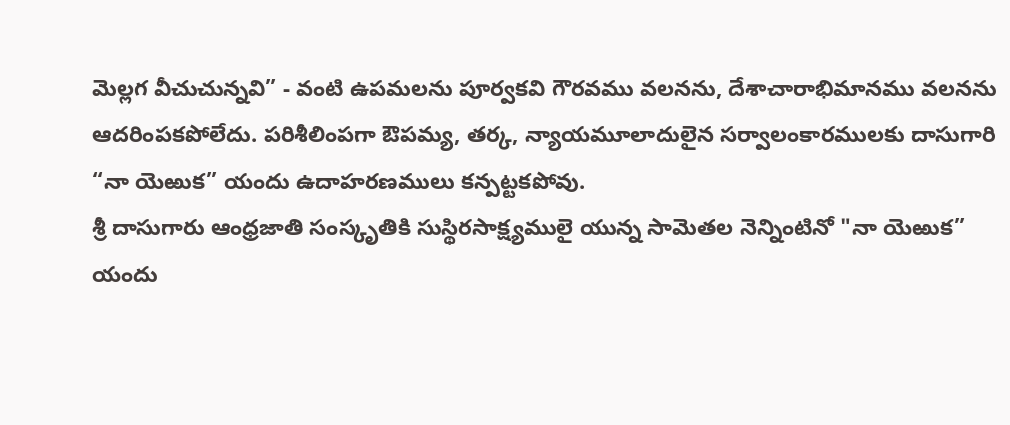మెల్లగ వీచుచున్నవి” - వంటి ఉపమలను పూర్వకవి గౌరవము వలనను, దేశాచారాభిమానము వలనను ఆదరింపకపోలేదు. పరిశీలింపగా ఔపమ్య, తర్క, న్యాయమూలాదులైన సర్వాలంకారములకు దాసుగారి “నా యెఱుక” యందు ఉదాహరణములు కన్పట్టకపోవు.
శ్రీ దాసుగారు ఆంధ్రజాతి సంస్కృతికి సుస్థిరసాక్ష్యములై యున్న సామెతల నెన్నింటినో "నా యెఱుక” యందు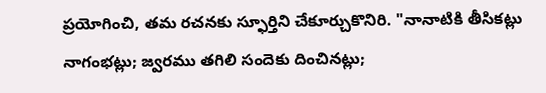ప్రయోగించి, తమ రచనకు స్ఫూర్తిని చేకూర్చుకొనిరి. "నానాటికి తీసికట్లు నాగంభట్లు; జ్వరము తగిలి సందెకు దించినట్లు;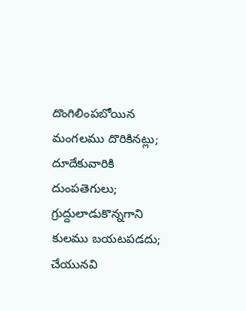దొంగిలింపబోయిన మంగలము దొరికినట్లు; దూదేకువారికి దుంపతెగులు; గ్రుద్దులాడుకొన్నగాని కులము బయటపడదు; చేయునవి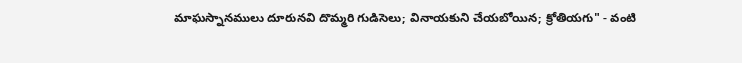మాఘస్నానములు దూరునవి దొమ్మరి గుడిసెలు; వినాయకుని చేయబోయిన; క్రోతియగు" - వంటి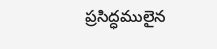ప్రసిద్ధములైన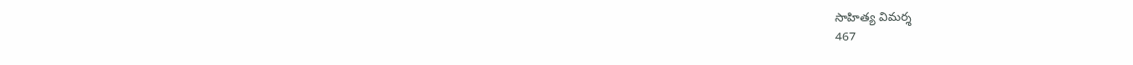సాహిత్య విమర్శ
467